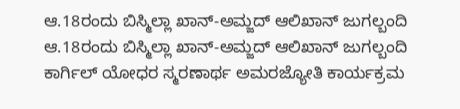ಆ.18ರಂದು ಬಿಸ್ಮಿಲ್ಲಾ ಖಾನ್-ಅಮ್ಜದ್ ಆಲಿಖಾನ್ ಜುಗಲ್ಬಂದಿ
ಆ.18ರಂದು ಬಿಸ್ಮಿಲ್ಲಾ ಖಾನ್-ಅಮ್ಜದ್ ಆಲಿಖಾನ್ ಜುಗಲ್ಬಂದಿ
ಕಾರ್ಗಿಲ್ ಯೋಧರ ಸ್ಮರಣಾರ್ಥ ಅಮರಜ್ಯೋತಿ ಕಾರ್ಯಕ್ರಮ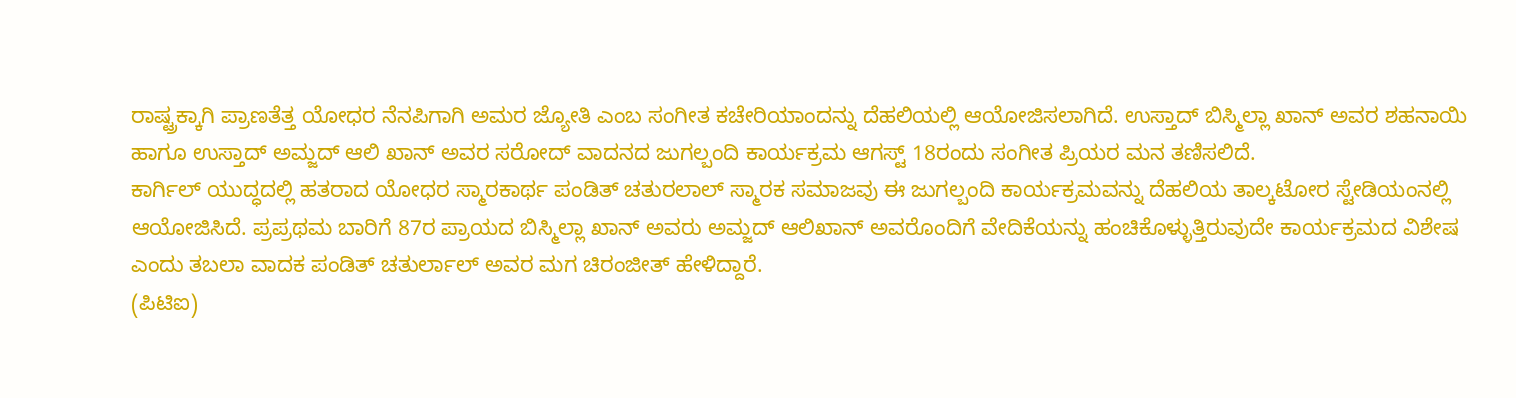ರಾಷ್ಟ್ರಕ್ಕಾಗಿ ಪ್ರಾಣತೆತ್ತ ಯೋಧರ ನೆನಪಿಗಾಗಿ ಅಮರ ಜ್ಯೋತಿ ಎಂಬ ಸಂಗೀತ ಕಚೇರಿಯಾಂದನ್ನು ದೆಹಲಿಯಲ್ಲಿ ಆಯೋಜಿಸಲಾಗಿದೆ. ಉಸ್ತಾದ್ ಬಿಸ್ಮಿಲ್ಲಾ ಖಾನ್ ಅವರ ಶಹನಾಯಿ ಹಾಗೂ ಉಸ್ತಾದ್ ಅಮ್ಜದ್ ಆಲಿ ಖಾನ್ ಅವರ ಸರೋದ್ ವಾದನದ ಜುಗಲ್ಬಂದಿ ಕಾರ್ಯಕ್ರಮ ಆಗಸ್ಟ್ 18ರಂದು ಸಂಗೀತ ಪ್ರಿಯರ ಮನ ತಣಿಸಲಿದೆ.
ಕಾರ್ಗಿಲ್ ಯುದ್ಧದಲ್ಲಿ ಹತರಾದ ಯೋಧರ ಸ್ಮಾರಕಾರ್ಥ ಪಂಡಿತ್ ಚತುರಲಾಲ್ ಸ್ಮಾರಕ ಸಮಾಜವು ಈ ಜುಗಲ್ಬಂದಿ ಕಾರ್ಯಕ್ರಮವನ್ನು ದೆಹಲಿಯ ತಾಲ್ಕಟೋರ ಸ್ಟೇಡಿಯಂನಲ್ಲಿ ಆಯೋಜಿಸಿದೆ. ಪ್ರಪ್ರಥಮ ಬಾರಿಗೆ 87ರ ಪ್ರಾಯದ ಬಿಸ್ಮಿಲ್ಲಾ ಖಾನ್ ಅವರು ಅಮ್ಜದ್ ಆಲಿಖಾನ್ ಅವರೊಂದಿಗೆ ವೇದಿಕೆಯನ್ನು ಹಂಚಿಕೊಳ್ಳುತ್ತಿರುವುದೇ ಕಾರ್ಯಕ್ರಮದ ವಿಶೇಷ ಎಂದು ತಬಲಾ ವಾದಕ ಪಂಡಿತ್ ಚತುರ್ಲಾಲ್ ಅವರ ಮಗ ಚಿರಂಜೀತ್ ಹೇಳಿದ್ದಾರೆ.
(ಪಿಟಿಐ)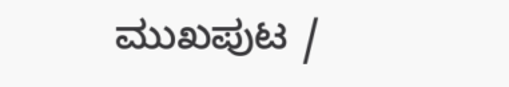ಮುಖಪುಟ /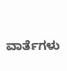ವಾರ್ತೆಗಳು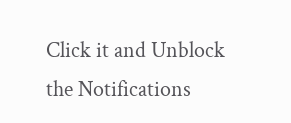Click it and Unblock the Notifications